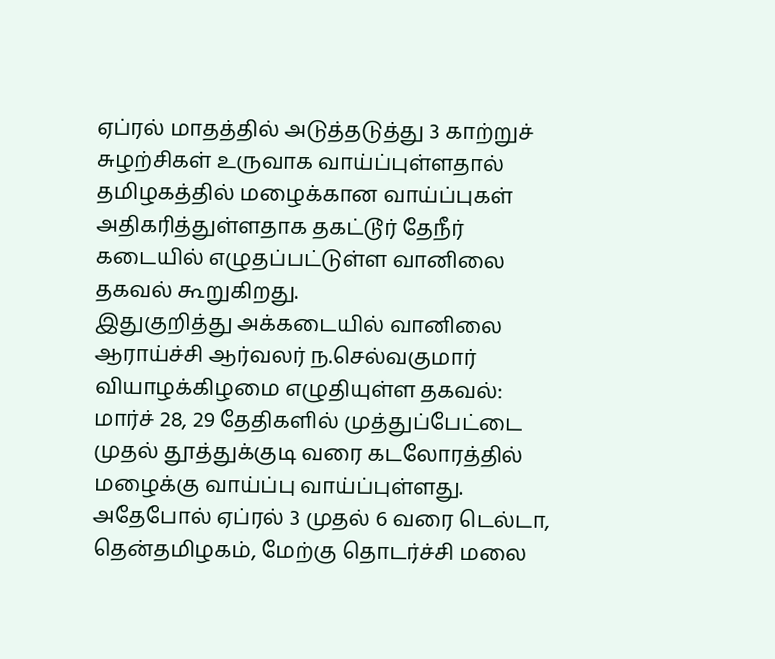ஏப்ரல் மாதத்தில் அடுத்தடுத்து 3 காற்றுச் சுழற்சிகள் உருவாக வாய்ப்புள்ளதால் தமிழகத்தில் மழைக்கான வாய்ப்புகள் அதிகரித்துள்ளதாக தகட்டூர் தேநீர் கடையில் எழுதப்பட்டுள்ள வானிலை தகவல் கூறுகிறது.
இதுகுறித்து அக்கடையில் வானிலை ஆராய்ச்சி ஆர்வலர் ந.செல்வகுமார் வியாழக்கிழமை எழுதியுள்ள தகவல்: மார்ச் 28, 29 தேதிகளில் முத்துப்பேட்டை முதல் தூத்துக்குடி வரை கடலோரத்தில் மழைக்கு வாய்ப்பு வாய்ப்புள்ளது. அதேபோல் ஏப்ரல் 3 முதல் 6 வரை டெல்டா, தென்தமிழகம், மேற்கு தொடர்ச்சி மலை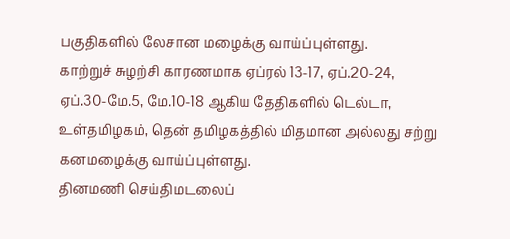பகுதிகளில் லேசான மழைக்கு வாய்ப்புள்ளது.
காற்றுச் சுழற்சி காரணமாக ஏப்ரல் 13-17, ஏப்.20-24, ஏப்.30-மே.5, மே.10-18 ஆகிய தேதிகளில் டெல்டா, உள்தமிழகம், தென் தமிழகத்தில் மிதமான அல்லது சற்று கனமழைக்கு வாய்ப்புள்ளது.
தினமணி செய்திமடலைப்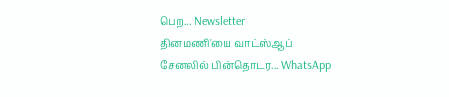பெற... Newsletter
தினமணி'யை வாட்ஸ்ஆப் சேனலில் பின்தொடர... WhatsApp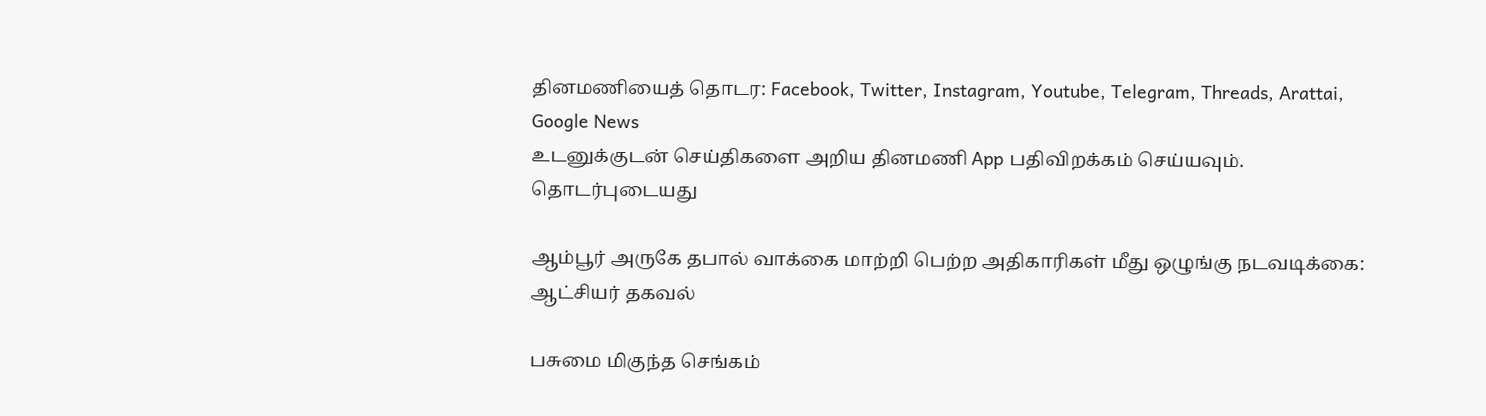தினமணியைத் தொடர: Facebook, Twitter, Instagram, Youtube, Telegram, Threads, Arattai, Google News
உடனுக்குடன் செய்திகளை அறிய தினமணி App பதிவிறக்கம் செய்யவும்.
தொடர்புடையது

ஆம்பூர் அருகே தபால் வாக்கை மாற்றி பெற்ற அதிகாரிகள் மீது ஒழுங்கு நடவடிக்கை: ஆட்சியர் தகவல்

பசுமை மிகுந்த செங்கம்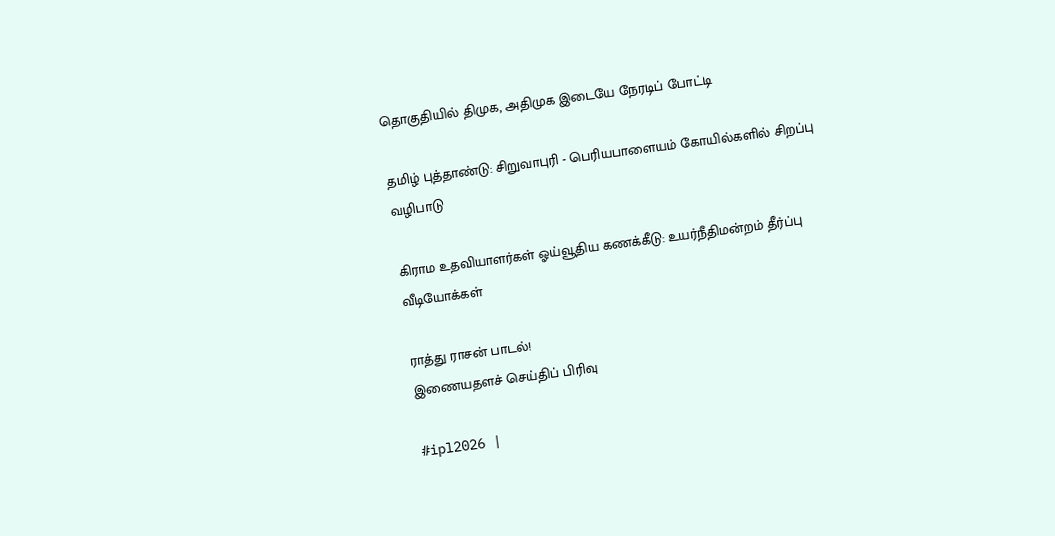தொகுதியில் திமுக, அதிமுக இடையே நேரடிப் போட்டி

தமிழ் புத்தாண்டு: சிறுவாபுரி - பெரியபாளையம் கோயில்களில் சிறப்பு வழிபாடு

கிராம உதவியாளர்கள் ஓய்வூதிய கணக்கீடு: உயர்நீதிமன்றம் தீர்ப்பு
வீடியோக்கள்

ராத்து ராசன் பாடல்!
இணையதளச் செய்திப் பிரிவு

#ipl2026 |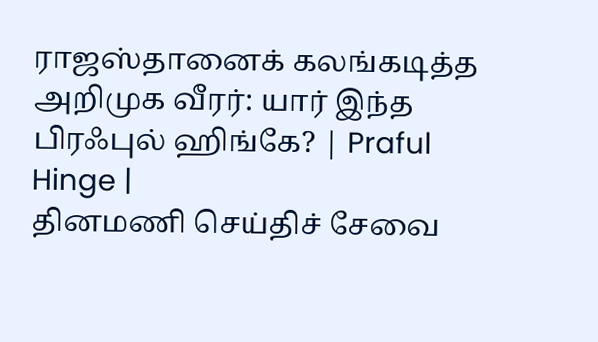ராஜஸ்தானைக் கலங்கடித்த அறிமுக வீரர்: யார் இந்த பிரஃபுல் ஹிங்கே? | Praful Hinge |
தினமணி செய்திச் சேவை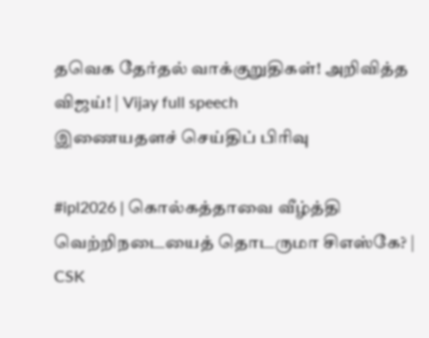தவெக தேர்தல் வாக்குறுதிகள்! அறிவித்த விஜய்! | Vijay full speech
இணையதளச் செய்திப் பிரிவு

#ipl2026 | கொல்கத்தாவை வீழ்த்தி வெற்றிநடையைத் தொடருமா சிஎஸ்கே? | CSK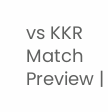vs KKR Match Preview |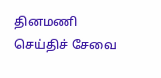தினமணி செய்திச் சேவை